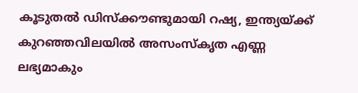കൂടുതല്‍ ഡിസ്‌ക്കൗണ്ടുമായി റഷ്യ, ഇന്ത്യയ്ക്ക് കുറഞ്ഞവിലയില്‍ അസംസ്‌കൃത എണ്ണ ലഭ്യമാകും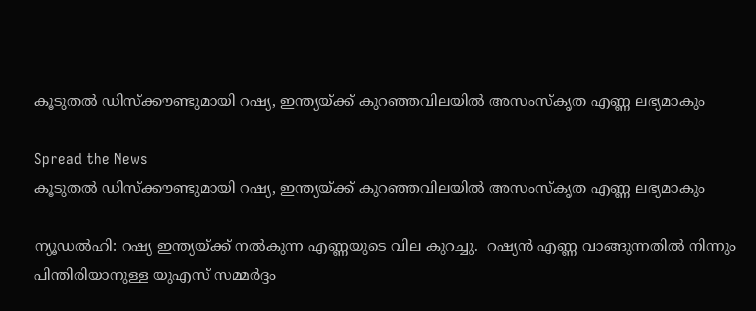കൂടുതല്‍ ഡിസ്‌ക്കൗണ്ടുമായി റഷ്യ, ഇന്ത്യയ്ക്ക് കുറഞ്ഞവിലയില്‍ അസംസ്‌കൃത എണ്ണ ലഭ്യമാകും

Spread the News
കൂടുതല്‍ ഡിസ്‌ക്കൗണ്ടുമായി റഷ്യ, ഇന്ത്യയ്ക്ക് കുറഞ്ഞവിലയില്‍ അസംസ്‌കൃത എണ്ണ ലഭ്യമാകും

ന്യൂഡല്‍ഹി: റഷ്യ ഇന്ത്യയ്ക്ക് നല്‍കുന്ന എണ്ണയുടെ വില കുറച്ചു.  റഷ്യന്‍ എണ്ണ വാങ്ങുന്നതില്‍ നിന്നും പിന്തിരിയാനുള്ള യുഎസ് സമ്മര്‍ദ്ദം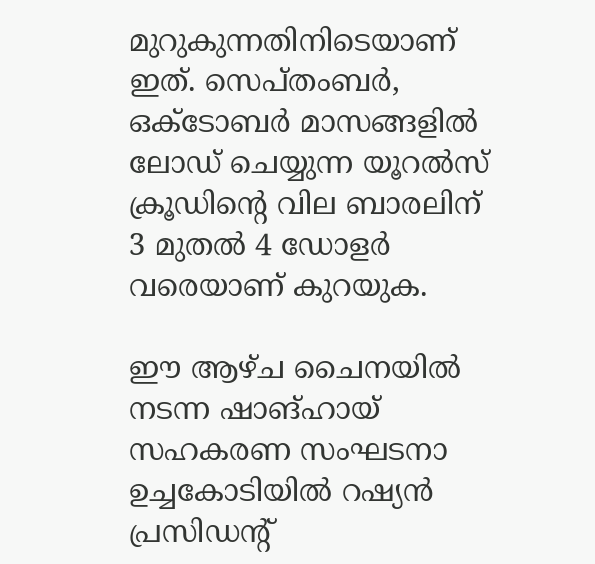മുറുകുന്നതിനിടെയാണ് ഇത്. സെപ്തംബര്‍, ഒക്ടോബര്‍ മാസങ്ങളില്‍ ലോഡ് ചെയ്യുന്ന യൂറല്‍സ് ക്രൂഡിന്റെ വില ബാരലിന് 3 മുതല്‍ 4 ഡോളര്‍ വരെയാണ് കുറയുക.

ഈ ആഴ്ച ചൈനയില്‍ നടന്ന ഷാങ്ഹായ് സഹകരണ സംഘടനാ ഉച്ചകോടിയില്‍ റഷ്യന്‍ പ്രസിഡന്റ്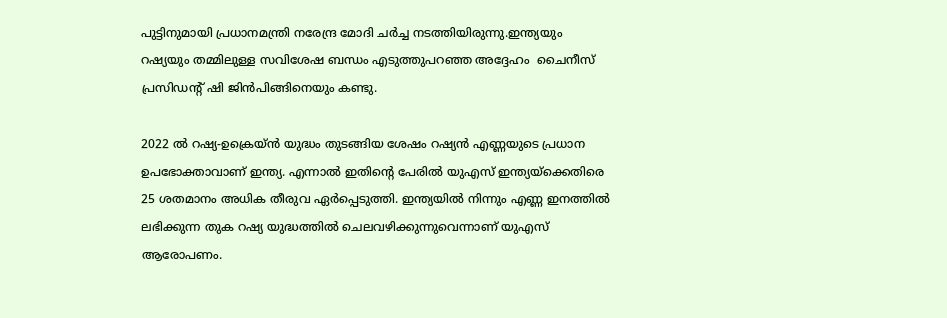പുട്ടിനുമായി പ്രധാനമന്ത്രി നരേന്ദ്ര മോദി ചര്‍ച്ച നടത്തിയിരുന്നു.ഇന്ത്യയും റഷ്യയും തമ്മിലുള്ള സവിശേഷ ബന്ധം എടുത്തുപറഞ്ഞ അദ്ദേഹം  ചൈനീസ് പ്രസിഡന്റ് ഷി ജിന്‍പിങ്ങിനെയും കണ്ടു.

2022 ല്‍ റഷ്യ-ഉക്രെയ്ന്‍ യുദ്ധം തുടങ്ങിയ ശേഷം റഷ്യന്‍ എണ്ണയുടെ പ്രധാന ഉപഭോക്താവാണ് ഇന്ത്യ. എന്നാല്‍ ഇതിന്റെ പേരില്‍ യുഎസ് ഇന്ത്യയ്‌ക്കെതിരെ 25 ശതമാനം അധിക തീരുവ ഏര്‍പ്പെടുത്തി. ഇന്ത്യയില്‍ നിന്നും എണ്ണ ഇനത്തില്‍ ലഭിക്കുന്ന തുക റഷ്യ യുദ്ധത്തില്‍ ചെലവഴിക്കുന്നുവെന്നാണ് യുഎസ് ആരോപണം.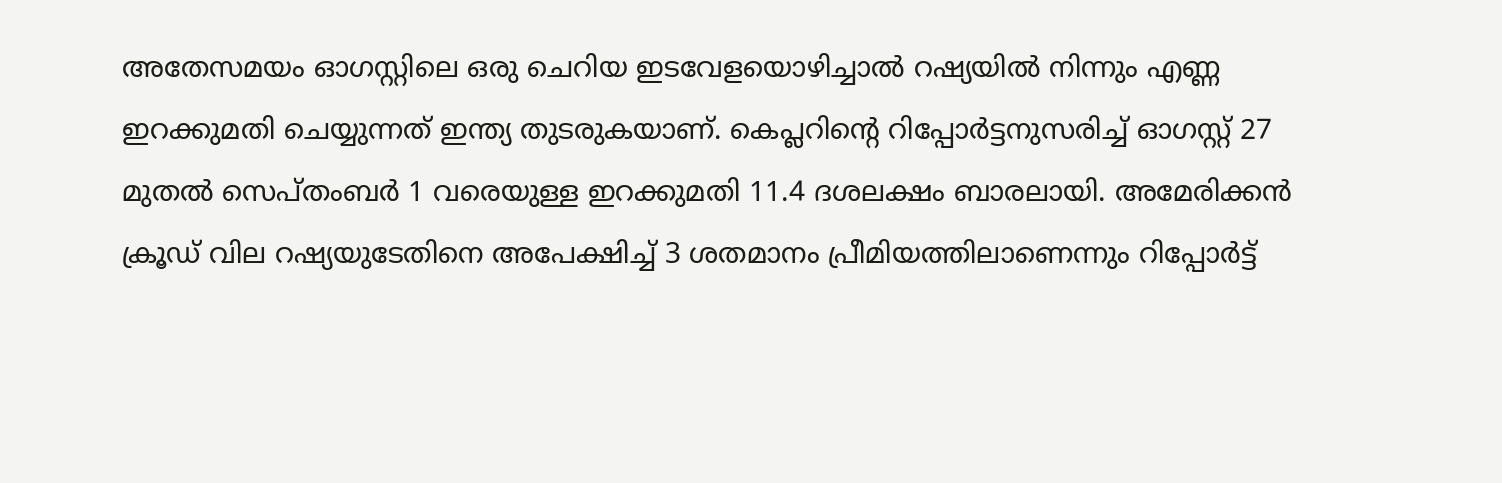അതേസമയം ഓഗസ്റ്റിലെ ഒരു ചെറിയ ഇടവേളയൊഴിച്ചാല്‍ റഷ്യയില്‍ നിന്നും എണ്ണ ഇറക്കുമതി ചെയ്യുന്നത് ഇന്ത്യ തുടരുകയാണ്. കെപ്ലറിന്റെ റിപ്പോര്‍ട്ടനുസരിച്ച് ഓഗസ്റ്റ് 27 മുതല്‍ സെപ്തംബര്‍ 1 വരെയുള്ള ഇറക്കുമതി 11.4 ദശലക്ഷം ബാരലായി. അമേരിക്കന്‍ ക്രൂഡ് വില റഷ്യയുടേതിനെ അപേക്ഷിച്ച് 3 ശതമാനം പ്രീമിയത്തിലാണെന്നും റിപ്പോര്‍ട്ട്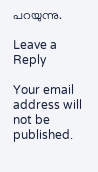പറയുന്നു.

Leave a Reply

Your email address will not be published.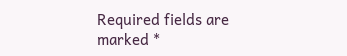Required fields are marked *